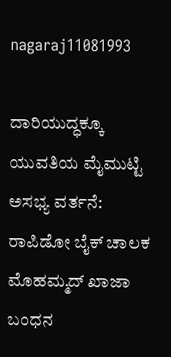nagaraj11081993

ದಾರಿಯುದ್ಧಕ್ಕೂ ಯುವತಿಯ ಮೈಮುಟ್ಟಿ ಅಸಭ್ಯ ವರ್ತನೆ: ರಾಪಿಡೋ ಬೈಕ್ ಚಾಲಕ ಮೊಹಮ್ಮದ್ ಖಾಜಾ ಬಂಧನ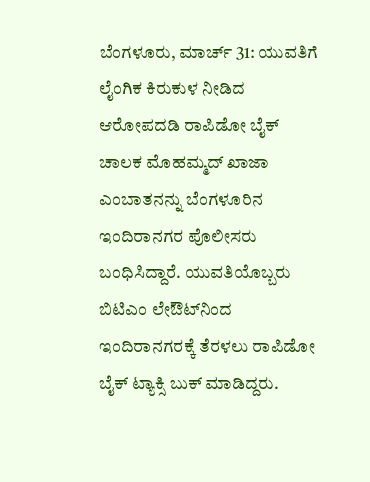ಬೆಂಗಳೂರು, ಮಾರ್ಚ್ 31: ಯುವತಿಗೆ ಲೈಂಗಿಕ ಕಿರುಕುಳ ನೀಡಿದ ಆರೋಪದಡಿ ರಾಪಿಡೋ ಬೈಕ್ ಚಾಲಕ ಮೊಹಮ್ಮದ್ ಖಾಜಾ ಎಂಬಾತನನ್ನು ಬೆಂಗಳೂರಿನ ಇಂದಿರಾನಗರ ಪೊಲೀಸರು ಬಂಧಿಸಿದ್ದಾರೆ. ಯುವತಿಯೊಬ್ಬರು ಬಿಟಿಎಂ ಲೇಔಟ್‌ನಿಂದ ಇಂದಿರಾನಗರಕ್ಕೆ ತೆರಳಲು ರಾಪಿಡೋ ಬೈಕ್ ಟ್ಯಾಕ್ಸಿ ಬುಕ್ ಮಾಡಿದ್ದರು.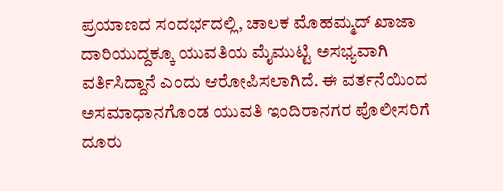ಪ್ರಯಾಣದ ಸಂದರ್ಭದಲ್ಲಿ, ಚಾಲಕ ಮೊಹಮ್ಮದ್ ಖಾಜಾ ದಾರಿಯುದ್ದಕ್ಕೂ ಯುವತಿಯ ಮೈಮುಟ್ಟಿ ಅಸಭ್ಯವಾಗಿ ವರ್ತಿಸಿದ್ದಾನೆ ಎಂದು ಆರೋಪಿಸಲಾಗಿದೆ. ಈ ವರ್ತನೆಯಿಂದ ಅಸಮಾಧಾನಗೊಂಡ ಯುವತಿ ಇಂದಿರಾನಗರ ಪೊಲೀಸರಿಗೆ ದೂರು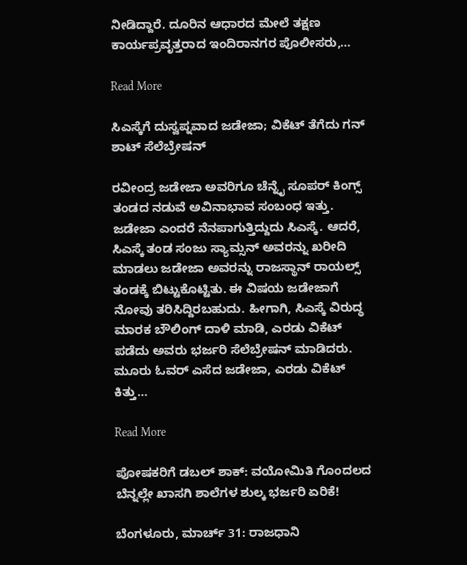ನೀಡಿದ್ದಾರೆ. ದೂರಿನ ಆಧಾರದ ಮೇಲೆ ತಕ್ಷಣ ಕಾರ್ಯಪ್ರವೃತ್ತರಾದ ಇಂದಿರಾನಗರ ಪೊಲೀಸರು,…

Read More

ಸಿಎಸ್ಕೆಗೆ ದುಸ್ವಪ್ನವಾದ ಜಡೇಜಾ; ವಿಕೆಟ್ ತೆಗೆದು ಗನ್ ಶಾಟ್ ಸೆಲೆಬ್ರೇಷನ್

ರವೀಂದ್ರ ಜಡೇಜಾ ಅವರಿಗೂ ಚೆನ್ನೈ ಸೂಪರ್ ಕಿಂಗ್ಸ್ ತಂಡದ ನಡುವೆ ಅವಿನಾಭಾವ ಸಂಬಂಧ ಇತ್ತು. ಜಡೇಜಾ ಎಂದರೆ ನೆನಪಾಗುತ್ತಿದ್ದುದು ಸಿಎಸ್ಕೆ. ಆದರೆ, ಸಿಎಸ್ಕೆ ತಂಡ ಸಂಜು ಸ್ಯಾಮ್ಸನ್ ಅವರನ್ನು ಖರೀದಿ ಮಾಡಲು ಜಡೇಜಾ ಅವರನ್ನು ರಾಜಸ್ಥಾನ್ ರಾಯಲ್ಸ್ ತಂಡಕ್ಕೆ ಬಿಟ್ಟುಕೊಟ್ಟಿತು. ಈ ವಿಷಯ ಜಡೇಜಾಗೆ ನೋವು ತರಿಸಿದ್ದಿರಬಹುದು. ಹೀಗಾಗಿ, ಸಿಎಸ್ಕೆ ವಿರುದ್ಧ ಮಾರಕ ಬೌಲಿಂಗ್ ದಾಳಿ ಮಾಡಿ, ಎರಡು ವಿಕೆಟ್ ಪಡೆದು ಅವರು ಭರ್ಜರಿ ಸೆಲೆಬ್ರೇಷನ್ ಮಾಡಿದರು. ಮೂರು ಓವರ್ ಎಸೆದ ಜಡೇಜಾ, ಎರಡು ವಿಕೆಟ್ ಕಿತ್ತು…

Read More

ಪೋಷಕರಿಗೆ ಡಬಲ್ ಶಾಕ್: ವಯೋಮಿತಿ ಗೊಂದಲದ ಬೆನ್ನಲ್ಲೇ ಖಾಸಗಿ ಶಾಲೆಗಳ ಶುಲ್ಕ ಭರ್ಜರಿ ಏರಿಕೆ!

ಬೆಂಗಳೂರು, ಮಾರ್ಚ್ 31: ರಾಜಧಾನಿ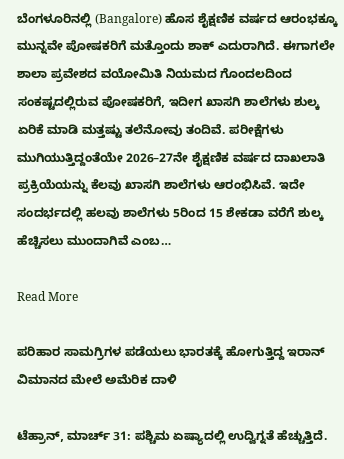ಬೆಂಗಳೂರಿನಲ್ಲಿ (Bangalore) ಹೊಸ ಶೈಕ್ಷಣಿಕ ವರ್ಷದ ಆರಂಭಕ್ಕೂ ಮುನ್ನವೇ ಪೋಷಕರಿಗೆ ಮತ್ತೊಂದು ಶಾಕ್ ಎದುರಾಗಿದೆ. ಈಗಾಗಲೇ ಶಾಲಾ ಪ್ರವೇಶದ ವಯೋಮಿತಿ ನಿಯಮದ ಗೊಂದಲದಿಂದ ಸಂಕಷ್ಟದಲ್ಲಿರುವ ಪೋಷಕರಿಗೆ, ಇದೀಗ ಖಾಸಗಿ ಶಾಲೆಗಳು ಶುಲ್ಕ ಏರಿಕೆ ಮಾಡಿ ಮತ್ತಷ್ಟು ತಲೆನೋವು ತಂದಿವೆ. ಪರೀಕ್ಷೆಗಳು ಮುಗಿಯುತ್ತಿದ್ದಂತೆಯೇ 2026–27ನೇ ಶೈಕ್ಷಣಿಕ ವರ್ಷದ ದಾಖಲಾತಿ ಪ್ರಕ್ರಿಯೆಯನ್ನು ಕೆಲವು ಖಾಸಗಿ ಶಾಲೆಗಳು ಆರಂಭಿಸಿವೆ. ಇದೇ ಸಂದರ್ಭದಲ್ಲಿ ಹಲವು ಶಾಲೆಗಳು 5ರಿಂದ 15 ಶೇಕಡಾ ವರೆಗೆ ಶುಲ್ಕ ಹೆಚ್ಚಿಸಲು ಮುಂದಾಗಿವೆ ಎಂಬ…

Read More

ಪರಿಹಾರ ಸಾಮಗ್ರಿಗಳ ಪಡೆಯಲು ಭಾರತಕ್ಕೆ ಹೋಗುತ್ತಿದ್ದ ಇರಾನ್ ವಿಮಾನದ ಮೇಲೆ ಅಮೆರಿಕ ದಾಳಿ

ಟೆಹ್ರಾನ್, ಮಾರ್ಚ್ 31: ಪಶ್ಚಿಮ ಏಷ್ಯಾದಲ್ಲಿ ಉದ್ವಿಗ್ನತೆ ಹೆಚ್ಚುತ್ತಿದೆ.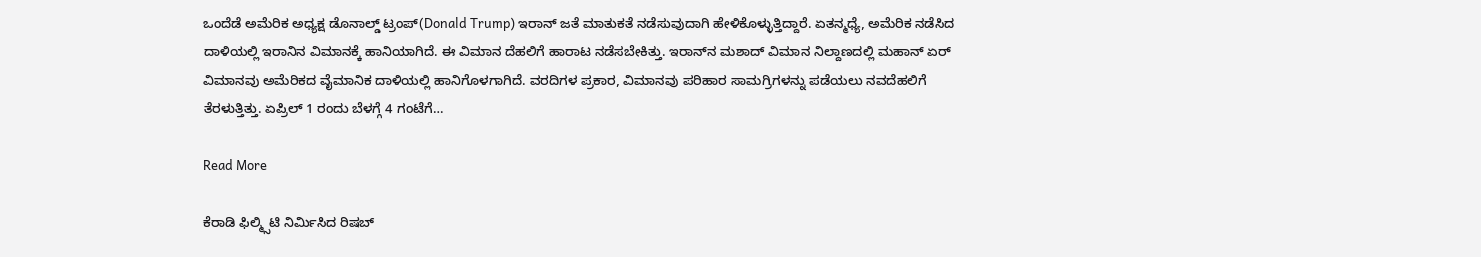ಒಂದೆಡೆ ಅಮೆರಿಕ ಅಧ್ಯಕ್ಷ ಡೊನಾಲ್ಡ್ ಟ್ರಂಪ್(Donald Trump) ಇರಾನ್ ಜತೆ ಮಾತುಕತೆ ನಡೆಸುವುದಾಗಿ ಹೇಳಿಕೊಳ್ಳುತ್ತಿದ್ದಾರೆ. ಏತನ್ಮಧ್ಯೆ, ಅಮೆರಿಕ ನಡೆಸಿದ ದಾಳಿಯಲ್ಲಿ ಇರಾನಿನ ವಿಮಾನಕ್ಕೆ ಹಾನಿಯಾಗಿದೆ. ಈ ವಿಮಾನ ದೆಹಲಿಗೆ ಹಾರಾಟ ನಡೆಸಬೇಕಿತ್ತು. ಇರಾನ್‌ನ ಮಶಾದ್ ವಿಮಾನ ನಿಲ್ದಾಣದಲ್ಲಿ ಮಹಾನ್ ಏರ್ ವಿಮಾನವು ಅಮೆರಿಕದ ವೈಮಾನಿಕ ದಾಳಿಯಲ್ಲಿ ಹಾನಿಗೊಳಗಾಗಿದೆ. ವರದಿಗಳ ಪ್ರಕಾರ, ವಿಮಾನವು ಪರಿಹಾರ ಸಾಮಗ್ರಿಗಳನ್ನು ಪಡೆಯಲು ನವದೆಹಲಿಗೆ ತೆರಳುತ್ತಿತ್ತು. ಏಪ್ರಿಲ್ 1 ರಂದು ಬೆಳಗ್ಗೆ 4 ಗಂಟೆಗೆ…

Read More

ಕೆರಾಡಿ ಫಿಲ್ಮ್ಸಿಟಿ ನಿರ್ಮಿಸಿದ ರಿಷಬ್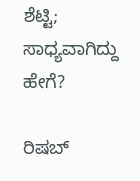ಶೆಟ್ಟಿ; ಸಾಧ್ಯವಾಗಿದ್ದು ಹೇಗೆ?

ರಿಷಬ್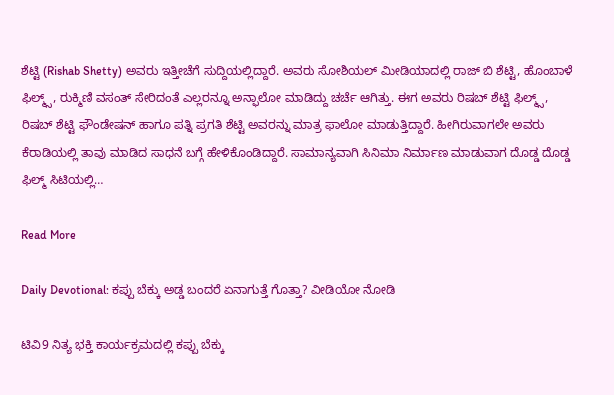ಶೆಟ್ಟಿ (Rishab Shetty) ಅವರು ಇತ್ತೀಚೆಗೆ ಸುದ್ದಿಯಲ್ಲಿದ್ದಾರೆ. ಅವರು ಸೋಶಿಯಲ್ ಮೀಡಿಯಾದಲ್ಲಿ ರಾಜ್ ಬಿ ಶೆಟ್ಟಿ, ಹೊಂಬಾಳೆ ಫಿಲ್ಮ್ಸ್, ರುಕ್ಮಿಣಿ ವಸಂತ್ ಸೇರಿದಂತೆ ಎಲ್ಲರನ್ನೂ ಅನ್ಫಾಲೋ ಮಾಡಿದ್ದು ಚರ್ಚೆ ಆಗಿತ್ತು. ಈಗ ಅವರು ರಿಷಬ್ ಶೆಟ್ಟಿ ಫಿಲ್ಮ್ಸ್, ರಿಷಬ್ ಶೆಟ್ಟಿ ಫೌಂಡೇಷನ್ ಹಾಗೂ ಪತ್ನಿ ಪ್ರಗತಿ ಶೆಟ್ಟಿ ಅವರನ್ನು ಮಾತ್ರ ಫಾಲೋ ಮಾಡುತ್ತಿದ್ದಾರೆ. ಹೀಗಿರುವಾಗಲೇ ಅವರು ಕೆರಾಡಿಯಲ್ಲಿ ತಾವು ಮಾಡಿದ ಸಾಧನೆ ಬಗ್ಗೆ ಹೇಳಿಕೊಂಡಿದ್ದಾರೆ. ಸಾಮಾನ್ಯವಾಗಿ ಸಿನಿಮಾ ನಿರ್ಮಾಣ ಮಾಡುವಾಗ ದೊಡ್ಡ ದೊಡ್ಡ ಫಿಲ್ಮ್ ಸಿಟಿಯಲ್ಲಿ…

Read More

Daily Devotional: ಕಪ್ಪು ಬೆಕ್ಕು ಅಡ್ಡ ಬಂದರೆ ಏನಾಗುತ್ತೆ ಗೊತ್ತಾ? ವೀಡಿಯೋ ನೋಡಿ

ಟಿವಿ9 ನಿತ್ಯ ಭಕ್ತಿ ಕಾರ್ಯಕ್ರಮದಲ್ಲಿ ಕಪ್ಪು ಬೆಕ್ಕು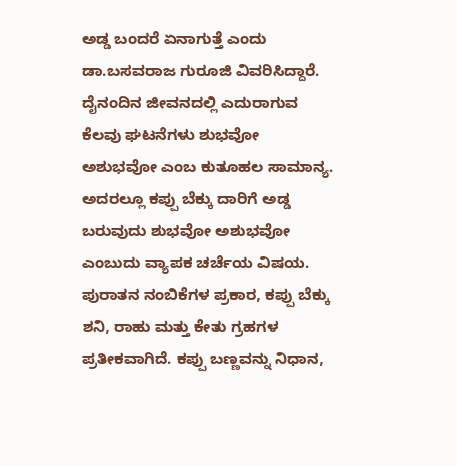ಅಡ್ಡ ಬಂದರೆ ಏನಾಗುತ್ತೆ ಎಂದು ಡಾ.ಬಸವರಾಜ ಗುರೂಜಿ ವಿವರಿಸಿದ್ದಾರೆ. ದೈನಂದಿನ ಜೀವನದಲ್ಲಿ ಎದುರಾಗುವ ಕೆಲವು ಘಟನೆಗಳು ಶುಭವೋ ಅಶುಭವೋ ಎಂಬ ಕುತೂಹಲ ಸಾಮಾನ್ಯ. ಅದರಲ್ಲೂ ಕಪ್ಪು ಬೆಕ್ಕು ದಾರಿಗೆ ಅಡ್ಡ ಬರುವುದು ಶುಭವೋ ಅಶುಭವೋ ಎಂಬುದು ವ್ಯಾಪಕ ಚರ್ಚೆಯ ವಿಷಯ. ಪುರಾತನ ನಂಬಿಕೆಗಳ ಪ್ರಕಾರ, ಕಪ್ಪು ಬೆಕ್ಕು ಶನಿ, ರಾಹು ಮತ್ತು ಕೇತು ಗ್ರಹಗಳ ಪ್ರತೀಕವಾಗಿದೆ. ಕಪ್ಪು ಬಣ್ಣವನ್ನು ನಿಧಾನ,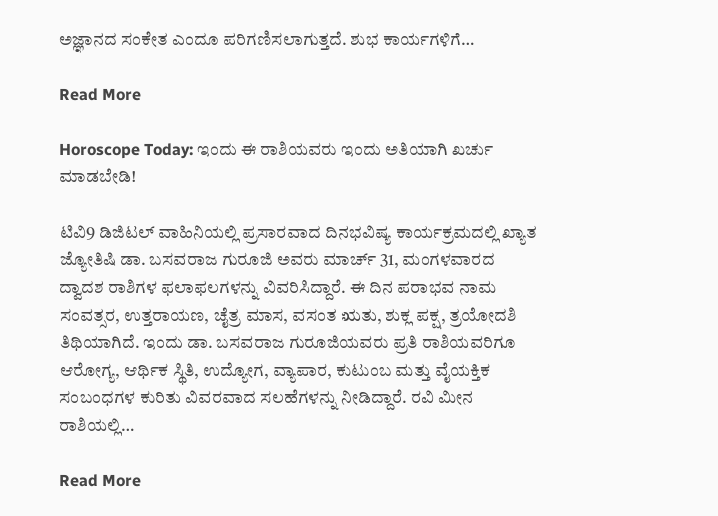ಅಜ್ಞಾನದ ಸಂಕೇತ ಎಂದೂ ಪರಿಗಣಿಸಲಾಗುತ್ತದೆ. ಶುಭ ಕಾರ್ಯಗಳಿಗೆ…

Read More

Horoscope Today: ಇಂದು ಈ ರಾಶಿಯವರು ಇಂದು ಅತಿಯಾಗಿ ಖರ್ಚು ಮಾಡಬೇಡಿ!

ಟಿವಿ9 ಡಿಜಿಟಲ್ ವಾಹಿನಿಯಲ್ಲಿ ಪ್ರಸಾರವಾದ ದಿನಭವಿಷ್ಯ ಕಾರ್ಯಕ್ರಮದಲ್ಲಿ ಖ್ಯಾತ ಜ್ಯೋತಿಷಿ ಡಾ. ಬಸವರಾಜ ಗುರೂಜಿ ಅವರು ಮಾರ್ಚ್ 31, ಮಂಗಳವಾರದ ದ್ವಾದಶ ರಾಶಿಗಳ ಫಲಾಫಲಗಳನ್ನು ವಿವರಿಸಿದ್ದಾರೆ. ಈ ದಿನ ಪರಾಭವ ನಾಮ ಸಂವತ್ಸರ, ಉತ್ತರಾಯಣ, ಚೈತ್ರ ಮಾಸ, ವಸಂತ ಋತು, ಶುಕ್ಲ ಪಕ್ಷ, ತ್ರಯೋದಶಿ ತಿಥಿಯಾಗಿದೆ. ಇಂದು ಡಾ. ಬಸವರಾಜ ಗುರೂಜಿಯವರು ಪ್ರತಿ ರಾಶಿಯವರಿಗೂ ಆರೋಗ್ಯ, ಆರ್ಥಿಕ ಸ್ಥಿತಿ, ಉದ್ಯೋಗ, ವ್ಯಾಪಾರ, ಕುಟುಂಬ ಮತ್ತು ವೈಯಕ್ತಿಕ ಸಂಬಂಧಗಳ ಕುರಿತು ವಿವರವಾದ ಸಲಹೆಗಳನ್ನು ನೀಡಿದ್ದಾರೆ. ರವಿ ಮೀನ ರಾಶಿಯಲ್ಲಿ…

Read More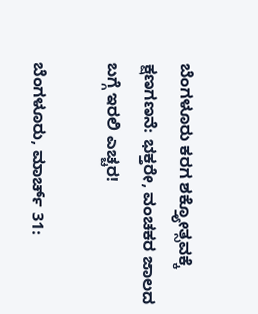ಬೆಂಗಳೂರು ಕರಗ ಶಕ್ತ್ಯೋತ್ಸವಕ್ಕೆ ಕ್ಷಣಗಣನೆ: ಭಕ್ತರೇ, ವಂಚಕರ ಜಾಲದ ಬಗ್ಗೆ ಇರಲಿ ಎಚ್ಚರ!

ಬೆಂಗಳೂರು, ಮಾರ್ಚ್ 31: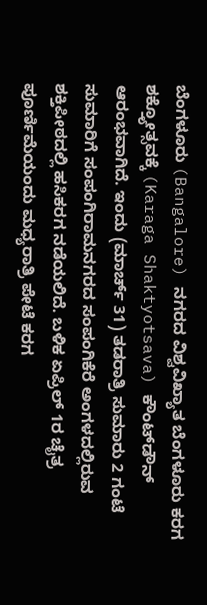ಬೆಂಗಳೂರು (Bangalore) ನಗರದ ವಿಶ್ವವಿಖ್ಯಾತ ಬೆಂಗಳೂರು ಕರಗ ಶಕ್ತ್ಯೋತ್ಸವಕ್ಕೆ (Karaga Shaktyotsava) ಕೌಂಟ್‌ಡೌನ್ ಆರಂಭವಾಗಿದೆ. ಇಂದು (ಮಾರ್ಚ್ 31) ತಡರಾತ್ರಿ ಸುಮಾರು 2 ಗಂಟೆ ಸುಮಾರಿಗೆ ಸಂಪಂಗಿರಾಮನಗರದ ಸಂಪಂಗಿಕೆರೆ ಅಂಗಳದಲ್ಲಿರುವ ಶಕ್ತಿಪೀಠದಲ್ಲಿ ಹಸಿಕರಗ ನಡೆಯಲಿದೆ. ಬಳಿಕ ಏಪ್ರಿಲ್ 1ರ ಚೈತ್ರ ಪೂರ್ಣಿಮೆಯಂದು ಮಧ್ಯರಾತ್ರಿ ಪೇಟೆ ಕರಗ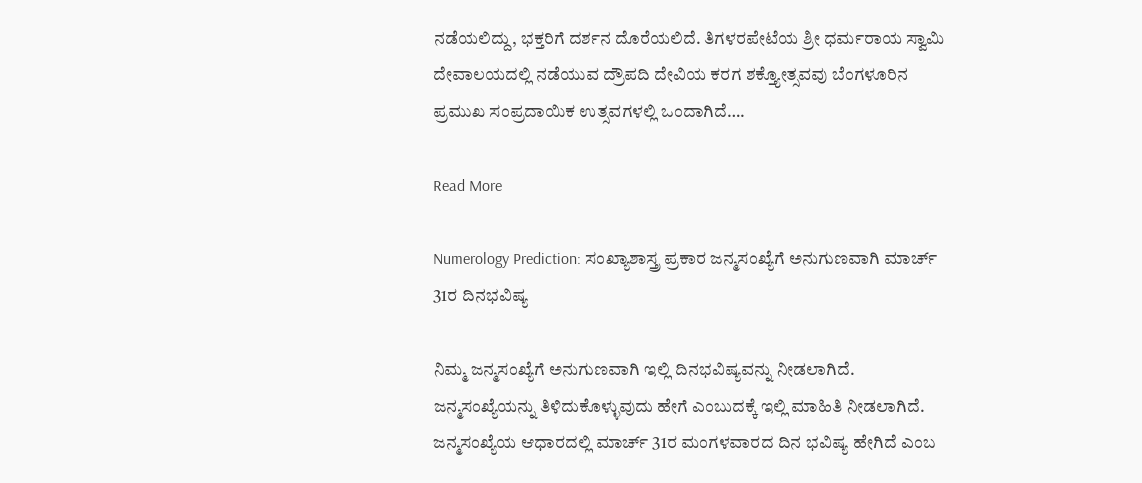ನಡೆಯಲಿದ್ದು, ಭಕ್ತರಿಗೆ ದರ್ಶನ ದೊರೆಯಲಿದೆ. ತಿಗಳರಪೇಟೆಯ ಶ್ರೀ ಧರ್ಮರಾಯ ಸ್ವಾಮಿ ದೇವಾಲಯದಲ್ಲಿ ನಡೆಯುವ ದ್ರೌಪದಿ ದೇವಿಯ ಕರಗ ಶಕ್ತ್ಯೋತ್ಸವವು ಬೆಂಗಳೂರಿನ ಪ್ರಮುಖ ಸಂಪ್ರದಾಯಿಕ ಉತ್ಸವಗಳಲ್ಲಿ ಒಂದಾಗಿದೆ….

Read More

Numerology Prediction: ಸಂಖ್ಯಾಶಾಸ್ತ್ರ ಪ್ರಕಾರ ಜನ್ಮಸಂಖ್ಯೆಗೆ ಅನುಗುಣವಾಗಿ ಮಾರ್ಚ್ 31ರ ದಿನಭವಿಷ್ಯ

ನಿಮ್ಮ ಜನ್ಮಸಂಖ್ಯೆಗೆ ಅನುಗುಣವಾಗಿ ಇಲ್ಲಿ ದಿನಭವಿಷ್ಯವನ್ನು ನೀಡಲಾಗಿದೆ. ಜನ್ಮಸಂಖ್ಯೆಯನ್ನು ತಿಳಿದುಕೊಳ್ಳುವುದು ಹೇಗೆ ಎಂಬುದಕ್ಕೆ ಇಲ್ಲಿ ಮಾಹಿತಿ ನೀಡಲಾಗಿದೆ. ಜನ್ಮಸಂಖ್ಯೆಯ ಆಧಾರದಲ್ಲಿ ಮಾರ್ಚ್ 31ರ ಮಂಗಳವಾರದ ದಿನ ಭವಿಷ್ಯ ಹೇಗಿದೆ ಎಂಬ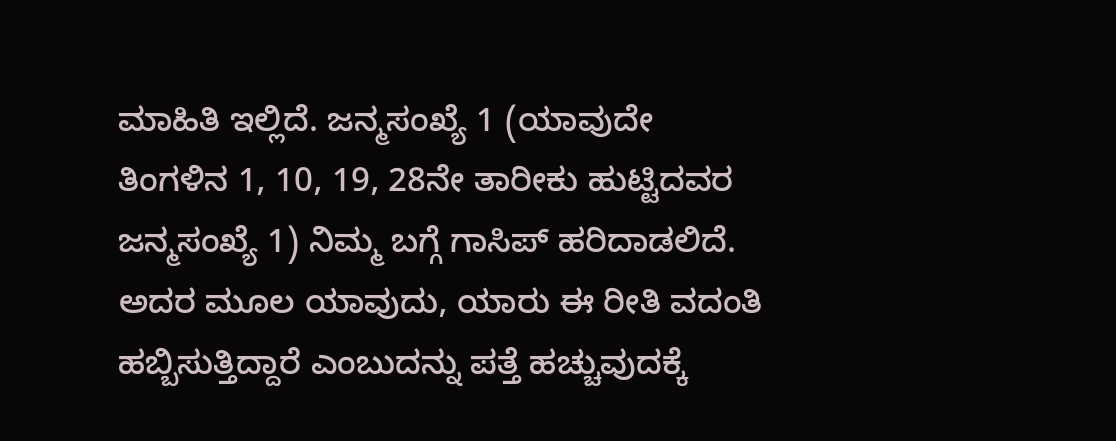ಮಾಹಿತಿ ಇಲ್ಲಿದೆ. ಜನ್ಮಸಂಖ್ಯೆ 1 (ಯಾವುದೇ ತಿಂಗಳಿನ 1, 10, 19, 28ನೇ ತಾರೀಕು ಹುಟ್ಟಿದವರ ಜನ್ಮಸಂಖ್ಯೆ 1) ನಿಮ್ಮ ಬಗ್ಗೆ ಗಾಸಿಪ್ ಹರಿದಾಡಲಿದೆ. ಅದರ ಮೂಲ ಯಾವುದು, ಯಾರು ಈ ರೀತಿ ವದಂತಿ ಹಬ್ಬಿಸುತ್ತಿದ್ದಾರೆ ಎಂಬುದನ್ನು ಪತ್ತೆ ಹಚ್ಚುವುದಕ್ಕೆ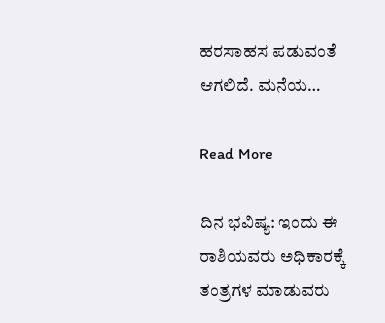ಹರಸಾಹಸ ಪಡುವಂತೆ ಆಗಲಿದೆ. ಮನೆಯ…

Read More

ದಿನ ಭವಿಷ್ಯ: ಇಂದು ಈ ರಾಶಿಯವರು ಅಧಿಕಾರಕ್ಕೆ ತಂತ್ರಗಳ ಮಾಡುವರು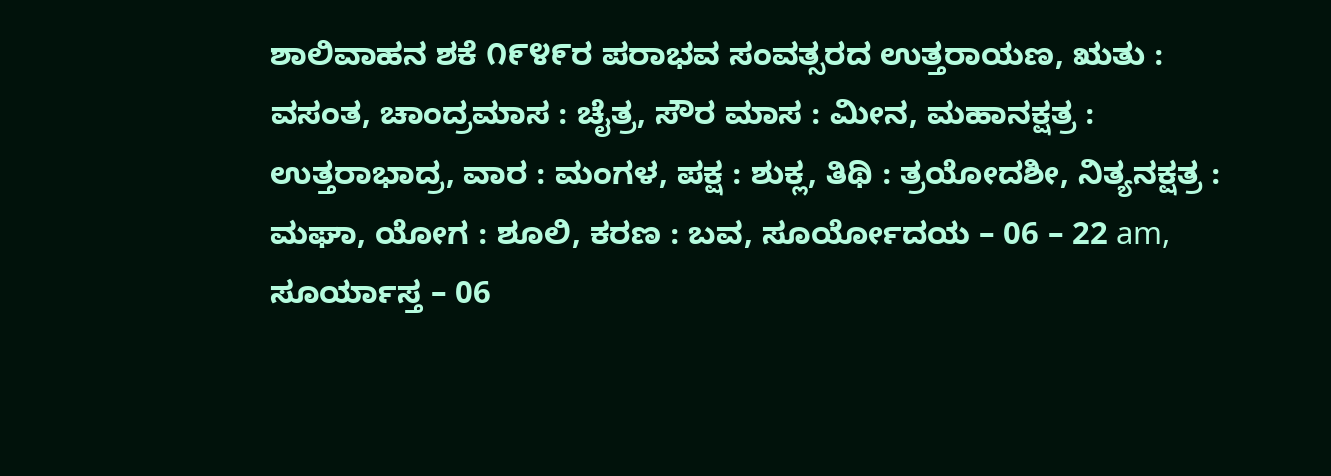ಶಾಲಿವಾಹನ ಶಕೆ ೧೯೪೯ರ ಪರಾಭವ ಸಂವತ್ಸರದ ಉತ್ತರಾಯಣ, ಋತು : ವಸಂತ, ಚಾಂದ್ರಮಾಸ : ಚೈತ್ರ, ಸೌರ ಮಾಸ : ಮೀನ, ಮಹಾನಕ್ಷತ್ರ : ಉತ್ತರಾಭಾದ್ರ, ವಾರ : ಮಂಗಳ, ಪಕ್ಷ : ಶುಕ್ಲ, ತಿಥಿ : ತ್ರಯೋದಶೀ, ನಿತ್ಯನಕ್ಷತ್ರ : ಮಘಾ, ಯೋಗ : ಶೂಲಿ, ಕರಣ : ಬವ, ಸೂರ್ಯೋದಯ – 06 – 22 am, ಸೂರ್ಯಾಸ್ತ – 06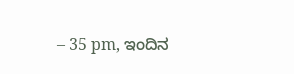– 35 pm, ಇಂದಿನ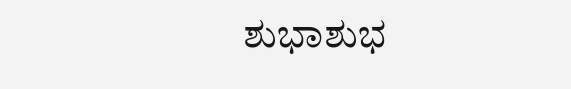ಶುಭಾಶುಭ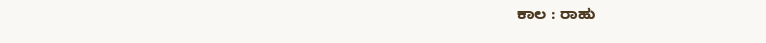ಕಾಲ : ರಾಹು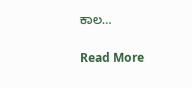ಕಾಲ…

Read More